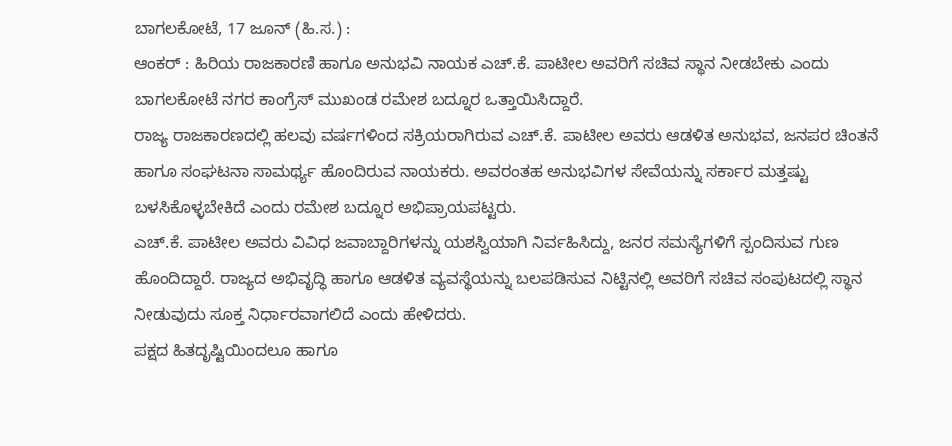ಬಾಗಲಕೋಟೆ, 17 ಜೂನ್ (ಹಿ.ಸ.) :
ಆಂಕರ್ : ಹಿರಿಯ ರಾಜಕಾರಣಿ ಹಾಗೂ ಅನುಭವಿ ನಾಯಕ ಎಚ್.ಕೆ. ಪಾಟೀಲ ಅವರಿಗೆ ಸಚಿವ ಸ್ಥಾನ ನೀಡಬೇಕು ಎಂದು ಬಾಗಲಕೋಟೆ ನಗರ ಕಾಂಗ್ರೆಸ್ ಮುಖಂಡ ರಮೇಶ ಬದ್ನೂರ ಒತ್ತಾಯಿಸಿದ್ದಾರೆ.
ರಾಜ್ಯ ರಾಜಕಾರಣದಲ್ಲಿ ಹಲವು ವರ್ಷಗಳಿಂದ ಸಕ್ರಿಯರಾಗಿರುವ ಎಚ್.ಕೆ. ಪಾಟೀಲ ಅವರು ಆಡಳಿತ ಅನುಭವ, ಜನಪರ ಚಿಂತನೆ ಹಾಗೂ ಸಂಘಟನಾ ಸಾಮರ್ಥ್ಯ ಹೊಂದಿರುವ ನಾಯಕರು. ಅವರಂತಹ ಅನುಭವಿಗಳ ಸೇವೆಯನ್ನು ಸರ್ಕಾರ ಮತ್ತಷ್ಟು ಬಳಸಿಕೊಳ್ಳಬೇಕಿದೆ ಎಂದು ರಮೇಶ ಬದ್ನೂರ ಅಭಿಪ್ರಾಯಪಟ್ಟರು.
ಎಚ್.ಕೆ. ಪಾಟೀಲ ಅವರು ವಿವಿಧ ಜವಾಬ್ದಾರಿಗಳನ್ನು ಯಶಸ್ವಿಯಾಗಿ ನಿರ್ವಹಿಸಿದ್ದು, ಜನರ ಸಮಸ್ಯೆಗಳಿಗೆ ಸ್ಪಂದಿಸುವ ಗುಣ ಹೊಂದಿದ್ದಾರೆ. ರಾಜ್ಯದ ಅಭಿವೃದ್ಧಿ ಹಾಗೂ ಆಡಳಿತ ವ್ಯವಸ್ಥೆಯನ್ನು ಬಲಪಡಿಸುವ ನಿಟ್ಟಿನಲ್ಲಿ ಅವರಿಗೆ ಸಚಿವ ಸಂಪುಟದಲ್ಲಿ ಸ್ಥಾನ ನೀಡುವುದು ಸೂಕ್ತ ನಿರ್ಧಾರವಾಗಲಿದೆ ಎಂದು ಹೇಳಿದರು.
ಪಕ್ಷದ ಹಿತದೃಷ್ಟಿಯಿಂದಲೂ ಹಾಗೂ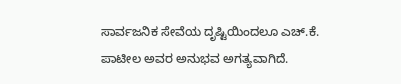ಸಾರ್ವಜನಿಕ ಸೇವೆಯ ದೃಷ್ಟಿಯಿಂದಲೂ ಎಚ್.ಕೆ. ಪಾಟೀಲ ಅವರ ಅನುಭವ ಅಗತ್ಯವಾಗಿದೆ.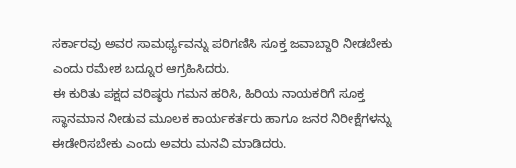ಸರ್ಕಾರವು ಅವರ ಸಾಮರ್ಥ್ಯವನ್ನು ಪರಿಗಣಿಸಿ ಸೂಕ್ತ ಜವಾಬ್ದಾರಿ ನೀಡಬೇಕು ಎಂದು ರಮೇಶ ಬದ್ನೂರ ಆಗ್ರಹಿಸಿದರು.
ಈ ಕುರಿತು ಪಕ್ಷದ ವರಿಷ್ಠರು ಗಮನ ಹರಿಸಿ, ಹಿರಿಯ ನಾಯಕರಿಗೆ ಸೂಕ್ತ ಸ್ಥಾನಮಾನ ನೀಡುವ ಮೂಲಕ ಕಾರ್ಯಕರ್ತರು ಹಾಗೂ ಜನರ ನಿರೀಕ್ಷೆಗಳನ್ನು ಈಡೇರಿಸಬೇಕು ಎಂದು ಅವರು ಮನವಿ ಮಾಡಿದರು.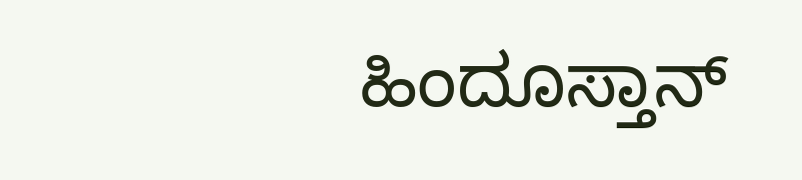ಹಿಂದೂಸ್ತಾನ್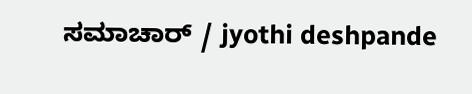ಸಮಾಚಾರ್ / jyothi deshpande